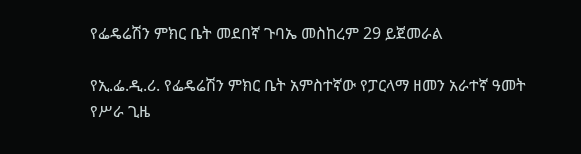የፌዴሬሽን ምክር ቤት መደበኛ ጉባኤ መስከረም 29 ይጀመራል

የኢ.ፌ.ዲ.ሪ. የፌዴሬሽን ምክር ቤት አምስተኛው የፓርላማ ዘመን አራተኛ ዓመት የሥራ ጊዜ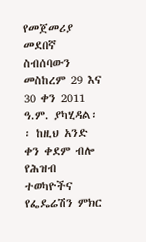የመጀመሪያ መደበኛ ስብሰባውን መስከረም 29 እና 30 ቀን 2011 ዓ.ም. ያካሂዳል፡፡ ከዚህ አንድ ቀን ቀደም ብሎ የሕዝብ ተወካዮችና የፌዴሬሽን ምክር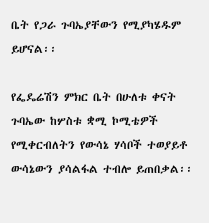ቤት የጋራ ጉባኤያቸውን የሚያካሄዱም ይሆናል፡፡

የፌዴሬሽን ምክር ቤት በሁለቱ ቀናት ጉባኤው ከሦስቱ ቋሚ ኮሚቴዎች የሚቀርብለትን የውሳኔ ሃሳቦች ተወያይቶ ውሳኔውን ያሳልፋል ተብሎ ይጠበቃል፡፡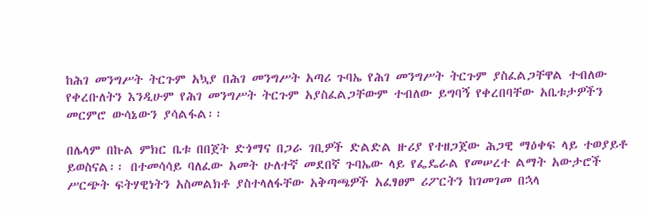ከሕገ መንግሥት ትርጉም አኳያ በሕገ መንግሥት አጣሪ ጉባኤ የሕገ መንግሥት ትርጉም ያስፈልጋቸዋል ተብለው የቀረቡለትን እንዲሁም የሕገ መንግሥት ትርጉም አያስፈልጋቸውም ተብለው ይግባኝ የቀረበባቸው አቤቱታዎችን መርምሮ ውሳኔውን ያሳልፋል፡፡

በሌላም በኩል ምክር ቤቱ በበጀት ድጎማና በጋራ ገቢዎች ድልድል ዙሪያ የተዘጋጀው ሕጋዊ ማዕቀፍ ላይ ተወያይቶ ይወስናል፡፡ በተመሳሳይ ባለፈው አመት ሁለተኛ መደበኛ ጉባኤው ላይ የፌዴራል የመሠረተ ልማት አውታሮች ሥርጭት ፍትሃዊነትን አስመልክቶ ያስተላለፋቸው አቅጣጫዎች አፈፃፀም ሪፖርትን ከገመገመ በኋላ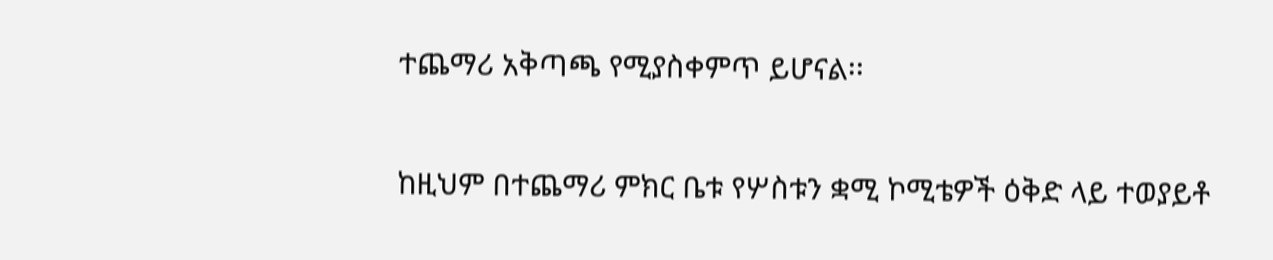ተጨማሪ አቅጣጫ የሚያስቀምጥ ይሆናል፡፡

ከዚህም በተጨማሪ ምክር ቤቱ የሦስቱን ቋሚ ኮሚቴዎች ዕቅድ ላይ ተወያይቶ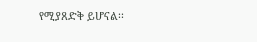የሚያጸድቅ ይሆናል፡፡